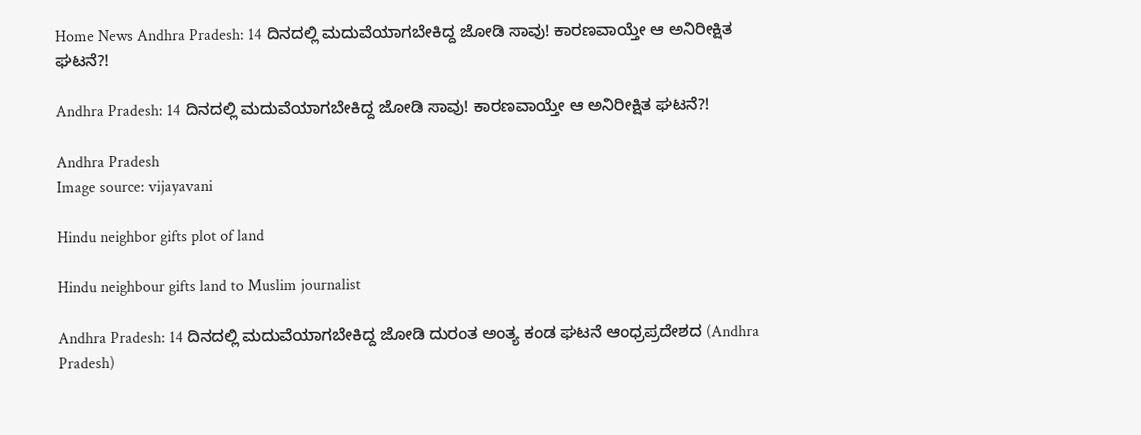Home News Andhra Pradesh: 14 ದಿನದಲ್ಲಿ ಮದುವೆಯಾಗಬೇಕಿದ್ದ ಜೋಡಿ ಸಾವು! ಕಾರಣವಾಯ್ತೇ ಆ ಅನಿರೀಕ್ಷಿತ ಘಟನೆ?!

Andhra Pradesh: 14 ದಿನದಲ್ಲಿ ಮದುವೆಯಾಗಬೇಕಿದ್ದ ಜೋಡಿ ಸಾವು! ಕಾರಣವಾಯ್ತೇ ಆ ಅನಿರೀಕ್ಷಿತ ಘಟನೆ?!

Andhra Pradesh
Image source: vijayavani

Hindu neighbor gifts plot of land

Hindu neighbour gifts land to Muslim journalist

Andhra Pradesh: 14 ದಿನದಲ್ಲಿ ಮದುವೆಯಾಗಬೇಕಿದ್ದ ಜೋಡಿ ದುರಂತ ಅಂತ್ಯ ಕಂಡ ಘಟನೆ ಆಂಧ್ರಪ್ರದೇಶದ (Andhra Pradesh)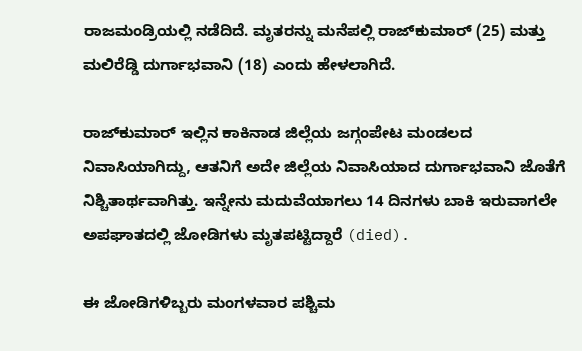ರಾಜಮಂಡ್ರಿಯಲ್ಲಿ ನಡೆದಿದೆ. ಮೃತರನ್ನು ಮನೆಪಲ್ಲಿ ರಾಜ್‌ಕುಮಾರ್ (25) ಮತ್ತು ಮಲಿರೆಡ್ಡಿ ದುರ್ಗಾಭವಾನಿ (18) ಎಂದು ಹೇಳಲಾಗಿದೆ.

ರಾಜ್‌ಕುಮಾರ್ ಇಲ್ಲಿನ ಕಾಕಿನಾಡ ಜಿಲ್ಲೆಯ ಜಗ್ಗಂಪೇಟ ಮಂಡಲದ
ನಿವಾಸಿಯಾಗಿದ್ದು, ಆತನಿಗೆ ಅದೇ ಜಿಲ್ಲೆಯ ನಿವಾಸಿಯಾದ ದುರ್ಗಾಭವಾನಿ ಜೊತೆಗೆ ನಿಶ್ಚಿತಾರ್ಥವಾಗಿತ್ತು. ಇನ್ನೇನು ಮದುವೆಯಾಗಲು 14 ದಿನಗಳು ಬಾಕಿ ಇರುವಾಗಲೇ ಅಪಘಾತದಲ್ಲಿ ಜೋಡಿಗಳು ಮೃತಪಟ್ಟಿದ್ದಾರೆ (died).

ಈ ಜೋಡಿಗಳಿಬ್ಬರು ಮಂಗಳವಾರ ಪಶ್ಚಿಮ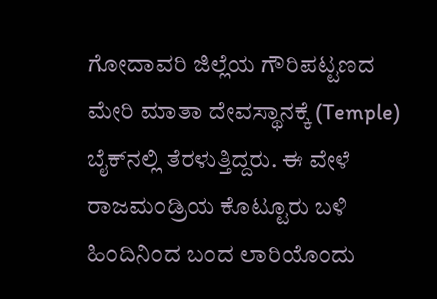ಗೋದಾವರಿ ಜಿಲ್ಲೆಯ ಗೌರಿಪಟ್ಟಣದ ಮೇರಿ ಮಾತಾ ದೇವಸ್ಥಾನಕ್ಕೆ (Temple) ಬೈಕ್‌ನಲ್ಲಿ ತೆರಳುತ್ತಿದ್ದರು. ಈ ವೇಳೆ ರಾಜಮಂಡ್ರಿಯ ಕೊಟ್ಟೂರು ಬಳಿ ಹಿಂದಿನಿಂದ ಬಂದ ಲಾರಿಯೊಂದು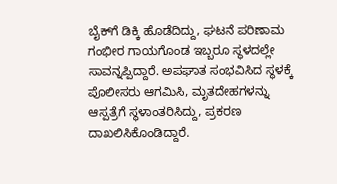ಬೈಕ್‌ಗೆ ಡಿಕ್ಕಿ ಹೊಡೆದಿದ್ದು, ಘಟನೆ ಪರಿಣಾಮ ಗಂಭೀರ ಗಾಯಗೊಂಡ ಇಬ್ಬರೂ ಸ್ಥಳದಲ್ಲೇ ಸಾವನ್ನಪ್ಪಿದ್ದಾರೆ. ಅಪಘಾತ ಸಂಭವಿಸಿದ ಸ್ಥಳಕ್ಕೆ ಪೊಲೀಸರು ಆಗಮಿಸಿ, ಮೃತದೇಹಗಳನ್ನು ಆಸ್ಪತ್ರೆಗೆ ಸ್ಥಳಾಂತರಿಸಿದ್ದು, ಪ್ರಕರಣ ದಾಖಲಿಸಿಕೊಂಡಿದ್ದಾರೆ.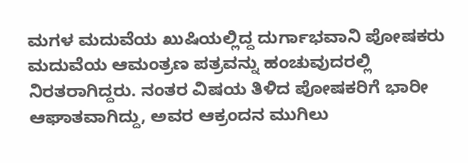ಮಗಳ ಮದುವೆಯ ಖುಷಿಯಲ್ಲಿದ್ದ ದುರ್ಗಾಭವಾನಿ ಪೋಷಕರು
ಮದುವೆಯ ಆಮಂತ್ರಣ ಪತ್ರವನ್ನು ಹಂಚುವುದರಲ್ಲಿ ನಿರತರಾಗಿದ್ದರು. ನಂತರ ವಿಷಯ ತಿಳಿದ ಪೋಷಕರಿಗೆ ಭಾರೀ ಆಘಾತವಾಗಿದ್ದು, ಅವರ ಆಕ್ರಂದನ ಮುಗಿಲು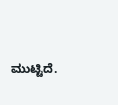ಮುಟ್ಟಿದೆ.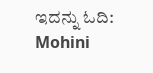ಇದನ್ನು ಓದಿ: Mohini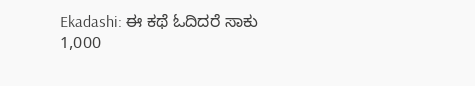Ekadashi: ಈ ಕಥೆ ಓದಿದರೆ ಸಾಕು 1,000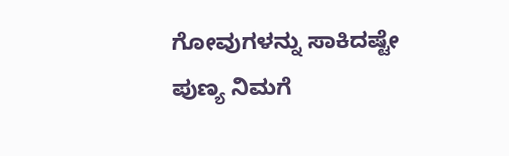ಗೋವುಗಳನ್ನು ಸಾಕಿದಷ್ಟೇ ಪುಣ್ಯ ನಿಮಗೆ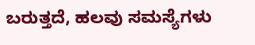ಬರುತ್ತದೆ, ಹಲವು ಸಮಸ್ಯೆಗಳು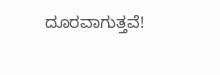ದೂರವಾಗುತ್ತವೆ!